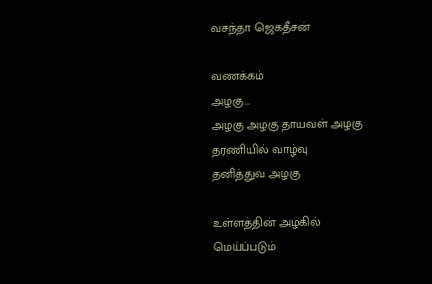வசந்தா ஜெகதீசன்

வணக்கம்
அழகு…
அழகு அழகு தாயவள் அழகு
தரணியில் வாழ்வு
தனித்துவ அழகு

உள்ளத்தின் அழகில்
மெய்ப்படும்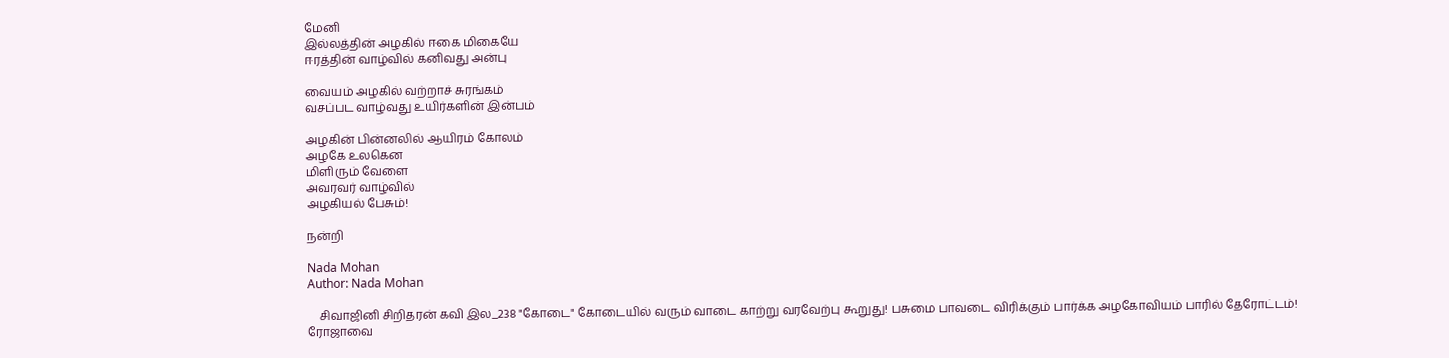மேனி
இல்லத்தின் அழகில் ஈகை மிகையே
ஈரத்தின் வாழ்வில் கனிவது அன்பு

வையம் அழகில் வற்றாச் சுரங்கம்
வசப்பட வாழ்வது உயிர்களின் இன்பம்

அழகின் பின்னலில் ஆயிரம் கோலம்
அழகே உலகென
மிளிரும் வேளை
அவரவர் வாழ்வில்
அழகியல் பேசும்!

நன்றி

Nada Mohan
Author: Nada Mohan

    சிவாஜினி சிறிதரன் கவி இல_238 "கோடை" கோடையில் வரும் வாடை காற்று வரவேற்பு கூறுது! பசுமை பாவடை விரிக்கும் பார்க்க அழகோவியம் பாரில் தேரோட்டம்! ரோஜாவை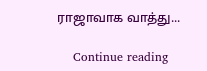ராஜாவாக வாத்து...

    Continue reading